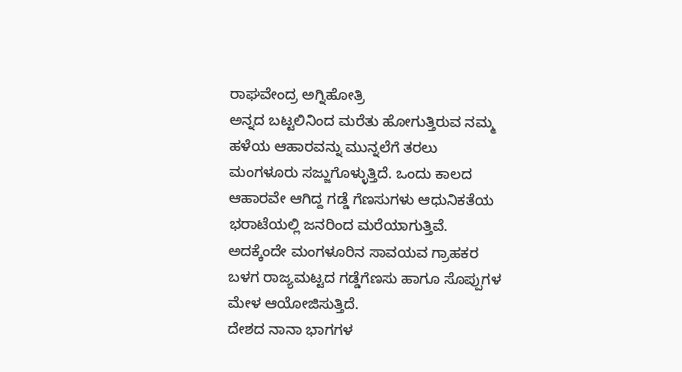ರಾಘವೇಂದ್ರ ಅಗ್ನಿಹೋತ್ರಿ
ಅನ್ನದ ಬಟ್ಟಲಿನಿಂದ ಮರೆತು ಹೋಗುತ್ತಿರುವ ನಮ್ಮ ಹಳೆಯ ಆಹಾರವನ್ನು ಮುನ್ನಲೆಗೆ ತರಲು ಮಂಗಳೂರು ಸಜ್ಜುಗೊಳ್ಳುತ್ತಿದೆ. ಒಂದು ಕಾಲದ ಆಹಾರವೇ ಆಗಿದ್ದ ಗಡ್ಡೆ ಗೆಣಸುಗಳು ಆಧುನಿಕತೆಯ ಭರಾಟೆಯಲ್ಲಿ ಜನರಿಂದ ಮರೆಯಾಗುತ್ತಿವೆ. ಅದಕ್ಕೆಂದೇ ಮಂಗಳೂರಿನ ಸಾವಯವ ಗ್ರಾಹಕರ ಬಳಗ ರಾಜ್ಯಮಟ್ಟದ ಗಡ್ಡೆಗೆಣಸು ಹಾಗೂ ಸೊಪ್ಪುಗಳ ಮೇಳ ಆಯೋಜಿಸುತ್ತಿದೆ.
ದೇಶದ ನಾನಾ ಭಾಗಗಳ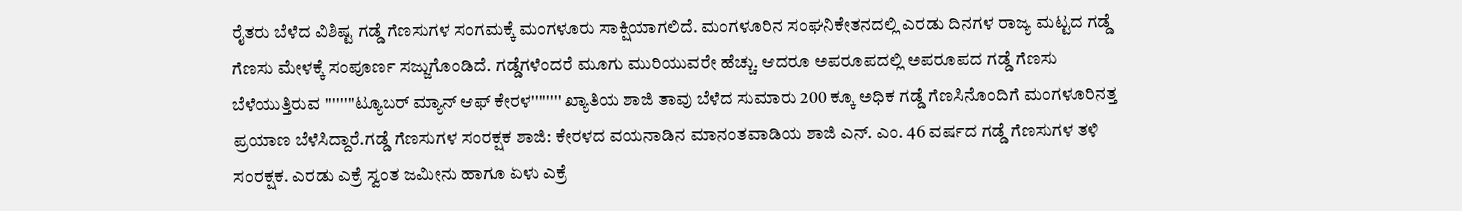ರೈತರು ಬೆಳೆದ ವಿಶಿಷ್ಟ ಗಡ್ಡೆ ಗೆಣಸುಗಳ ಸಂಗಮಕ್ಕೆ ಮಂಗಳೂರು ಸಾಕ್ಷಿಯಾಗಲಿದೆ. ಮಂಗಳೂರಿನ ಸಂಘನಿಕೇತನದಲ್ಲಿ ಎರಡು ದಿನಗಳ ರಾಜ್ಯ ಮಟ್ಟದ ಗಡ್ಡೆ ಗೆಣಸು ಮೇಳಕ್ಕೆ ಸಂಪೂರ್ಣ ಸಜ್ಜುಗೊಂಡಿದೆ. ಗಡ್ಡೆಗಳೆಂದರೆ ಮೂಗು ಮುರಿಯುವರೇ ಹೆಚ್ಚು. ಆದರೂ ಅಪರೂಪದಲ್ಲಿ ಅಪರೂಪದ ಗಡ್ಡೆ ಗೆಣಸು ಬೆಳೆಯುತ್ತಿರುವ ''''''''ಟ್ಯೂಬರ್ ಮ್ಯಾನ್ ಆಫ್ ಕೇರಳ'''''''' ಖ್ಯಾತಿಯ ಶಾಜಿ ತಾವು ಬೆಳೆದ ಸುಮಾರು 200 ಕ್ಕೂ ಅಧಿಕ ಗಡ್ಡೆ ಗೆಣಸಿನೊಂದಿಗೆ ಮಂಗಳೂರಿನತ್ತ ಪ್ರಯಾಣ ಬೆಳೆಸಿದ್ದಾರೆ.ಗಡ್ಡೆ ಗೆಣಸುಗಳ ಸಂರಕ್ಷಕ ಶಾಜಿ: ಕೇರಳದ ವಯನಾಡಿನ ಮಾನಂತವಾಡಿಯ ಶಾಜಿ ಎನ್. ಎಂ. 46 ವರ್ಷದ ಗಡ್ಡೆ ಗೆಣಸುಗಳ ತಳಿ ಸಂರಕ್ಷಕ. ಎರಡು ಎಕ್ರೆ ಸ್ವಂತ ಜಮೀನು ಹಾಗೂ ಏಳು ಎಕ್ರೆ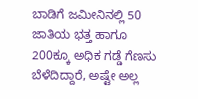ಬಾಡಿಗೆ ಜಮೀನಿನಲ್ಲಿ 50 ಜಾತಿಯ ಭತ್ತ ಹಾಗೂ 200ಕ್ಕೂ ಅಧಿಕ ಗಡ್ಡೆ ಗೆಣಸು ಬೆಳೆದಿದ್ದಾರೆ, ಅಷ್ಟೇ ಅಲ್ಲ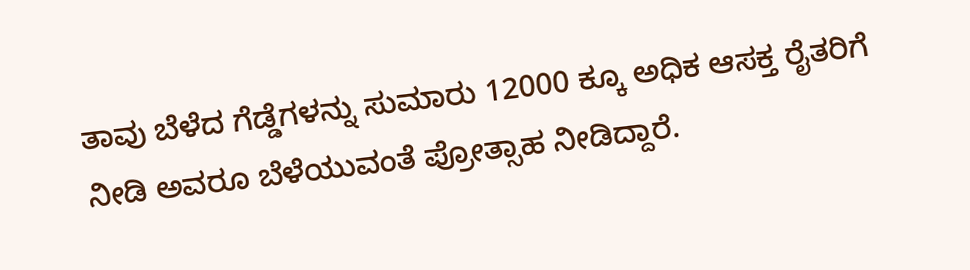ತಾವು ಬೆಳೆದ ಗೆಡ್ಡೆಗಳನ್ನು ಸುಮಾರು 12000 ಕ್ಕೂ ಅಧಿಕ ಆಸಕ್ತ ರೈತರಿಗೆ ನೀಡಿ ಅವರೂ ಬೆಳೆಯುವಂತೆ ಪ್ರೋತ್ಸಾಹ ನೀಡಿದ್ದಾರೆ.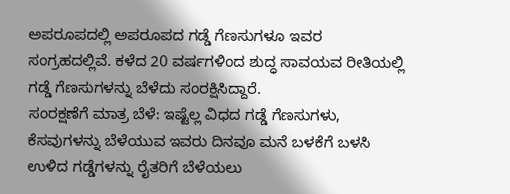ಅಪರೂಪದಲ್ಲಿ ಅಪರೂಪದ ಗಡ್ಡೆ ಗೆಣಸುಗಳೂ ಇವರ ಸಂಗ್ರಹದಲ್ಲಿವೆ. ಕಳೆದ 20 ವರ್ಷಗಳಿಂದ ಶುದ್ಧ ಸಾವಯವ ರೀತಿಯಲ್ಲಿ ಗಡ್ಡೆ ಗೆಣಸುಗಳನ್ನು ಬೆಳೆದು ಸಂರಕ್ಷಿಸಿದ್ದಾರೆ.
ಸಂರಕ್ಷಣೆಗೆ ಮಾತ್ರ ಬೆಳೆ: ಇಷ್ಟೆಲ್ಲ ವಿಧದ ಗಡ್ಡೆ ಗೆಣಸುಗಳು, ಕೆಸವುಗಳನ್ನು ಬೆಳೆಯುವ ಇವರು ದಿನವೂ ಮನೆ ಬಳಕೆಗೆ ಬಳಸಿ ಉಳಿದ ಗಡ್ಡೆಗಳನ್ನು ರೈತರಿಗೆ ಬೆಳೆಯಲು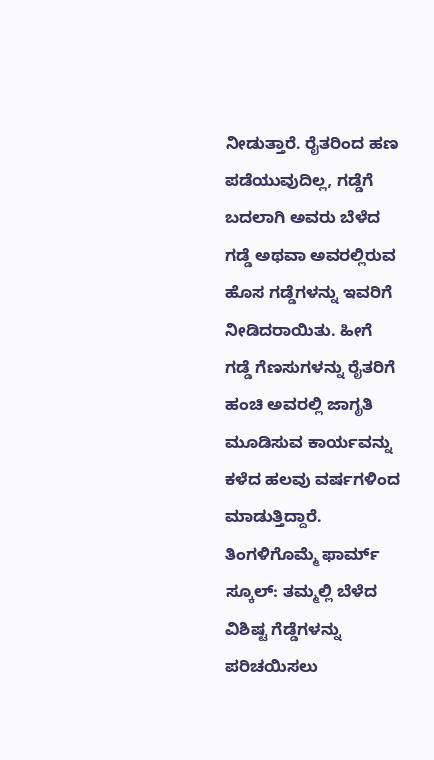ನೀಡುತ್ತಾರೆ. ರೈತರಿಂದ ಹಣ ಪಡೆಯುವುದಿಲ್ಲ, ಗಡ್ಡೆಗೆ ಬದಲಾಗಿ ಅವರು ಬೆಳೆದ ಗಡ್ಡೆ ಅಥವಾ ಅವರಲ್ಲಿರುವ ಹೊಸ ಗಡ್ಡೆಗಳನ್ನು ಇವರಿಗೆ ನೀಡಿದರಾಯಿತು. ಹೀಗೆ ಗಡ್ಡೆ ಗೆಣಸುಗಳನ್ನು ರೈತರಿಗೆ ಹಂಚಿ ಅವರಲ್ಲಿ ಜಾಗೃತಿ ಮೂಡಿಸುವ ಕಾರ್ಯವನ್ನು ಕಳೆದ ಹಲವು ವರ್ಷಗಳಿಂದ ಮಾಡುತ್ತಿದ್ದಾರೆ.
ತಿಂಗಳಿಗೊಮ್ಮೆ ಫಾರ್ಮ್ ಸ್ಕೂಲ್: ತಮ್ಮಲ್ಲಿ ಬೆಳೆದ ವಿಶಿಷ್ಟ ಗೆಡ್ಡೆಗಳನ್ನು ಪರಿಚಯಿಸಲು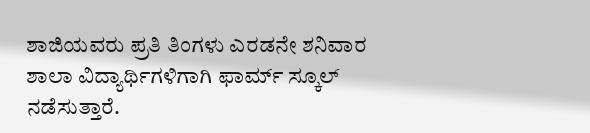ಶಾಜಿಯವರು ಪ್ರತಿ ತಿಂಗಳು ಎರಡನೇ ಶನಿವಾರ ಶಾಲಾ ವಿದ್ಯಾರ್ಥಿಗಳಿಗಾಗಿ ಫಾರ್ಮ್ ಸ್ಕೂಲ್ ನಡೆಸುತ್ತಾರೆ.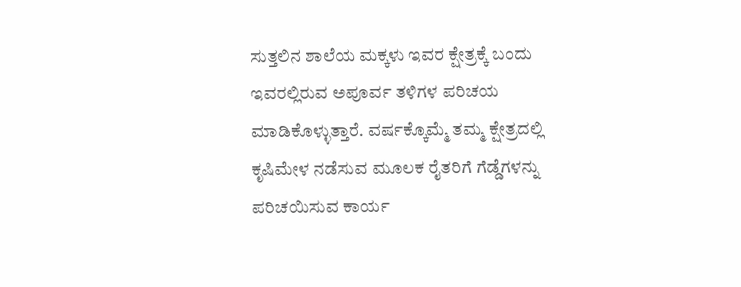ಸುತ್ತಲಿನ ಶಾಲೆಯ ಮಕ್ಕಳು ಇವರ ಕ್ಷೇತ್ರಕ್ಕೆ ಬಂದು ಇವರಲ್ಲಿರುವ ಅಪೂರ್ವ ತಳಿಗಳ ಪರಿಚಯ ಮಾಡಿಕೊಳ್ಳುತ್ತಾರೆ. ವರ್ಷಕ್ಕೊಮ್ಮೆ ತಮ್ಮ ಕ್ಷೇತ್ರದಲ್ಲಿ ಕೃಷಿಮೇಳ ನಡೆಸುವ ಮೂಲಕ ರೈತರಿಗೆ ಗೆಡ್ಡೆಗಳನ್ನು ಪರಿಚಯಿಸುವ ಕಾರ್ಯ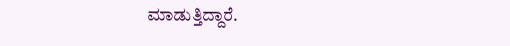ಮಾಡುತ್ತಿದ್ದಾರೆ.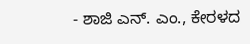- ಶಾಜಿ ಎನ್. ಎಂ., ಕೇರಳದ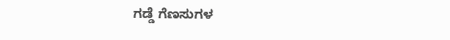ಗಡ್ಡೆ ಗೆಣಸುಗಳ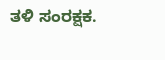ತಳಿ ಸಂರಕ್ಷಕ.